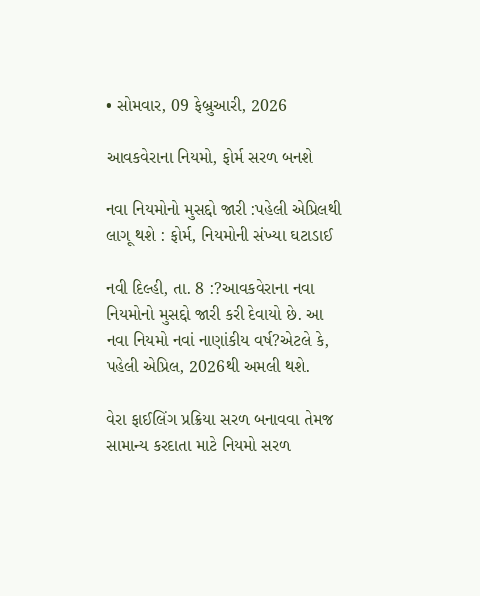• સોમવાર, 09 ફેબ્રુઆરી, 2026

આવકવેરાના નિયમો, ફોર્મ સરળ બનશે

નવા નિયમોનો મુસદ્દો જારી :પહેલી એપ્રિલથી લાગૂ થશે : ફોર્મ, નિયમોની સંખ્યા ઘટાડાઈ

નવી દિલ્હી, તા. 8 :?આવકવેરાના નવા નિયમોનો મુસદ્દો જારી કરી દેવાયો છે. આ નવા નિયમો નવાં નાણાંકીય વર્ષ?એટલે કે, પહેલી એપ્રિલ, 2026થી અમલી થશે.

વેરા ફાઈલિંગ પ્રક્રિયા સરળ બનાવવા તેમજ સામાન્ય કરદાતા માટે નિયમો સરળ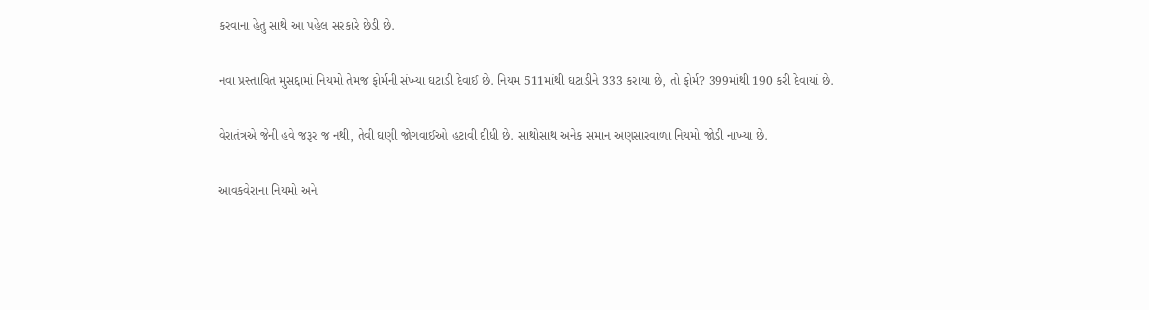કરવાના હેતુ સાથે આ પહેલ સરકારે છેડી છે.

નવા પ્રસ્તાવિત મુસદ્દામાં નિયમો તેમજ ફોર્મની સંખ્યા ઘટાડી દેવાઈ છે. નિયમ 511માંથી ઘટાડીને 333 કરાયા છે, તો ફોર્મ? 399માંથી 190 કરી દેવાયાં છે.

વેરાતંત્રએ જેની હવે જરૂર જ નથી, તેવી ઘણી જોગવાઈઓ હટાવી દીધી છે. સાથોસાથ અનેક સમાન અણસારવાળા નિયમો જોડી નાખ્યા છે.

આવકવેરાના નિયમો અને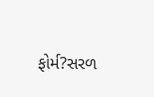ફોર્મ?સરળ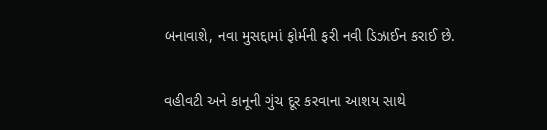બનાવાશે, નવા મુસદ્દામાં ફોર્મની ફરી નવી ડિઝાઈન કરાઈ છે.

વહીવટી અને કાનૂની ગુંચ દૂર કરવાના આશય સાથે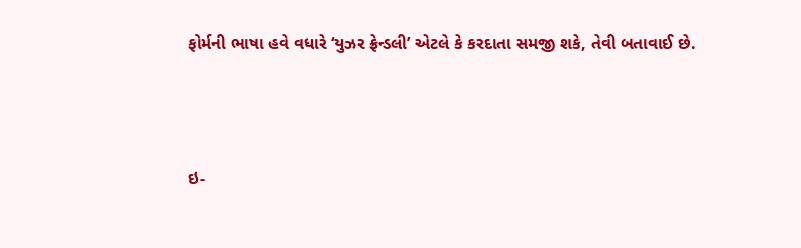ફોર્મની ભાષા હવે વધારે ‘યુઝર ફ્રેન્ડલી’ એટલે કે કરદાતા સમજી શકે, તેવી બતાવાઈ છે.





ઇ-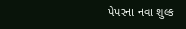પેપરના નવા શુલ્ક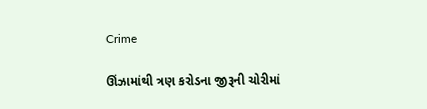Crime

ઊંઝામાંથી ત્રણ કરોડના જીરૂની ચોરીમાં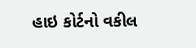હાઇ કોર્ટનો વકીલ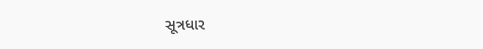સૂત્રધાર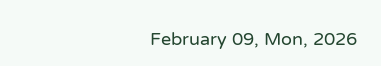February 09, Mon, 2026